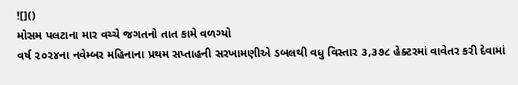![]()
મોસમ પલટાના માર વચ્ચે જગતનો તાત કામે વળગ્યો
વર્ષ ૨૦૨૪ના નવેમ્બર મહિનાના પ્રથમ સપ્તાહની સરખામણીએ ડબલથી વધુ વિસ્તાર ૩,૩૭૮ હેક્ટરમાં વાવેતર કરી દેવામાં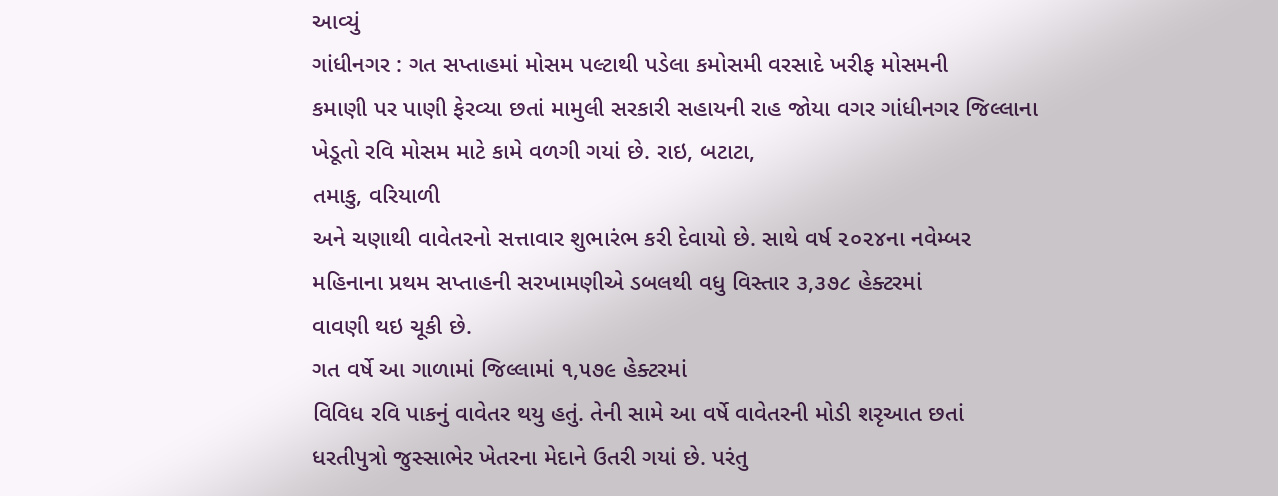આવ્યું
ગાંધીનગર : ગત સપ્તાહમાં મોસમ પલ્ટાથી પડેલા કમોસમી વરસાદે ખરીફ મોસમની
કમાણી પર પાણી ફેરવ્યા છતાં મામુલી સરકારી સહાયની રાહ જોયા વગર ગાંધીનગર જિલ્લાના
ખેડૂતો રવિ મોસમ માટે કામે વળગી ગયાં છે. રાઇ, બટાટા,
તમાકુ, વરિયાળી
અને ચણાથી વાવેતરનો સત્તાવાર શુભારંભ કરી દેવાયો છે. સાથે વર્ષ ૨૦૨૪ના નવેમ્બર
મહિનાના પ્રથમ સપ્તાહની સરખામણીએ ડબલથી વધુ વિસ્તાર ૩,૩૭૮ હેક્ટરમાં
વાવણી થઇ ચૂકી છે.
ગત વર્ષે આ ગાળામાં જિલ્લામાં ૧,૫૭૯ હેક્ટરમાં
વિવિધ રવિ પાકનું વાવેતર થયુ હતું. તેની સામે આ વર્ષે વાવેતરની મોડી શરૃઆત છતાં
ધરતીપુત્રો જુસ્સાભેર ખેતરના મેદાને ઉતરી ગયાં છે. પરંતુ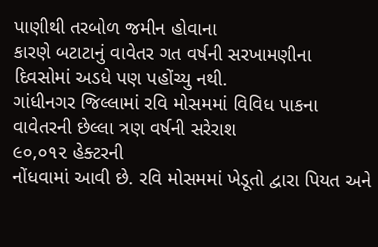પાણીથી તરબોળ જમીન હોવાના
કારણે બટાટાનું વાવેતર ગત વર્ષની સરખામણીના દિવસોમાં અડધે પણ પહોંચ્યુ નથી.
ગાંધીનગર જિલ્લામાં રવિ મોસમમાં વિવિધ પાકના વાવેતરની છેલ્લા ત્રણ વર્ષની સરેરાશ
૯૦,૦૧૨ હેક્ટરની
નોંધવામાં આવી છે. રવિ મોસમમાં ખેડૂતો દ્વારા પિયત અને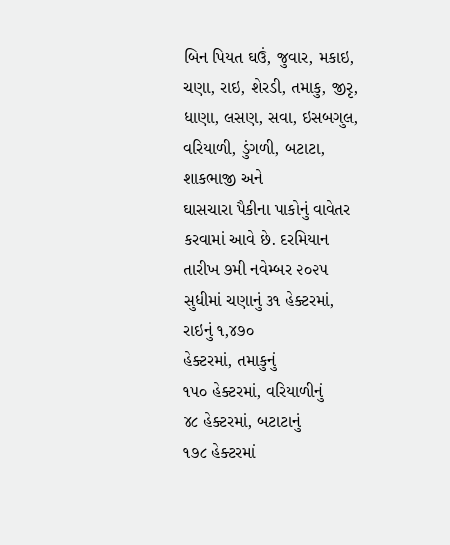બિન પિયત ઘઉં, જુવાર, મકાઇ, ચણા, રાઇ, શેરડી, તમાકુ, જીરૃ, ધાણા, લસણ, સવા, ઇસબગુલ, વરિયાળી, ડુંગળી, બટાટા, શાકભાજી અને
ઘાસચારા પૈકીના પાકોનું વાવેતર કરવામાં આવે છે. દરમિયાન તારીખ ૭મી નવેમ્બર ૨૦૨૫
સુધીમાં ચણાનું ૩૧ હેક્ટરમાં,
રાઇનું ૧,૪૭૦
હેક્ટરમાં, તમાકુનું
૧૫૦ હેક્ટરમાં, વરિયાળીનું
૪૮ હેક્ટરમાં, બટાટાનું
૧૭૮ હેક્ટરમાં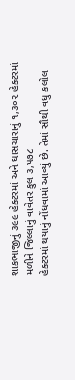શાકભાજીનું ૩૯૯ હેક્ટરમાં અને ઘાસચારાનું ૧,૩૦૨ હેક્ટરમાં
મળીને જિલ્લાનું વાવેતર કુલ ૩,૫૭૮
હેક્ટરમાં થયાનું નોંધવામાં આવ્યું છે. તેમાં સૌથી વધુ કલોલ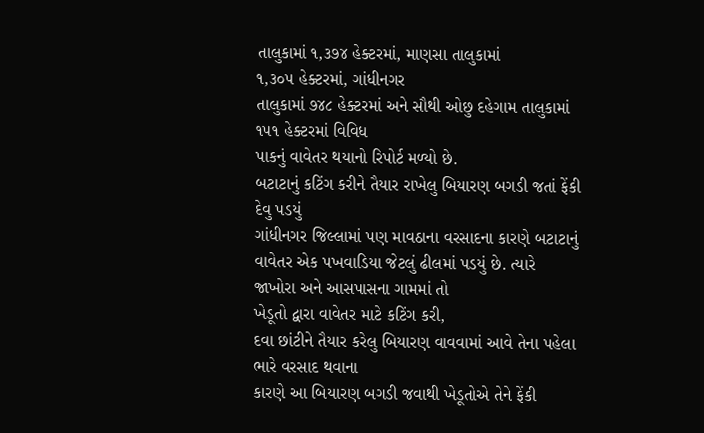તાલુકામાં ૧,૩૭૪ હેક્ટરમાં, માણસા તાલુકામાં
૧,૩૦૫ હેક્ટરમાં, ગાંધીનગર
તાલુકામાં ૭૪૮ હેક્ટરમાં અને સૌથી ઓછુ દહેગામ તાલુકામાં ૧૫૧ હેક્ટરમાં વિવિધ
પાકનું વાવેતર થયાનો રિપોર્ટ મળ્યો છે.
બટાટાનું કટિંગ કરીને તૈયાર રાખેલુ બિયારણ બગડી જતાં ફેંકી
દેવુ પડયું
ગાંધીનગર જિલ્લામાં પણ માવઠાના વરસાદના કારણે બટાટાનું
વાવેતર એક પખવાડિયા જેટલું ઢીલમાં પડયું છે. ત્યારે જાખોરા અને આસપાસના ગામમાં તો
ખેડૂતો દ્વારા વાવેતર માટે કટિંગ કરી,
દવા છાંટીને તૈયાર કરેલુ બિયારણ વાવવામાં આવે તેના પહેલા ભારે વરસાદ થવાના
કારણે આ બિયારણ બગડી જવાથી ખેડૂતોએ તેને ફેંકી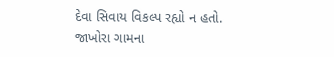દેવા સિવાય વિકલ્પ રહ્યો ન હતો.
જાખોરા ગામના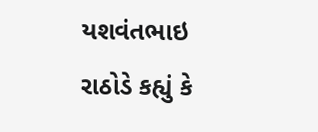યશવંતભાઇ રાઠોડે કહ્યું કે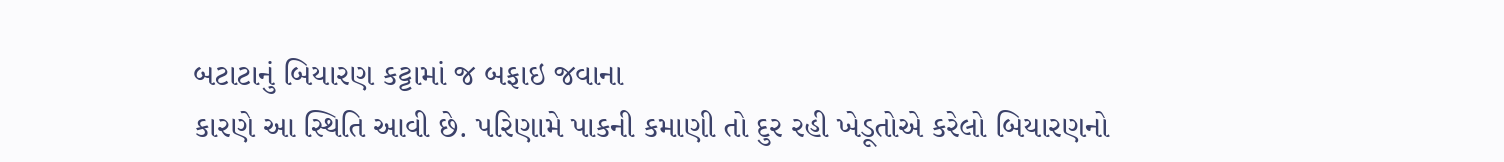બટાટાનું બિયારણ કટ્ટામાં જ બફાઇ જવાના
કારણે આ સ્થિતિ આવી છે. પરિણામે પાકની કમાણી તો દુર રહી ખેડૂતોએ કરેલો બિયારણનો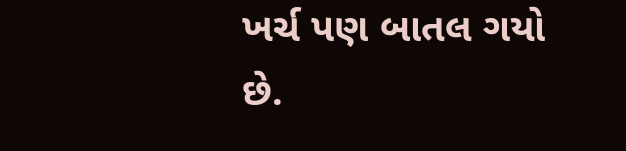ખર્ચ પણ બાતલ ગયો છે.